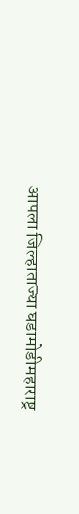आपला जिल्हाताज्या घडामोडीमहाराष्ट्र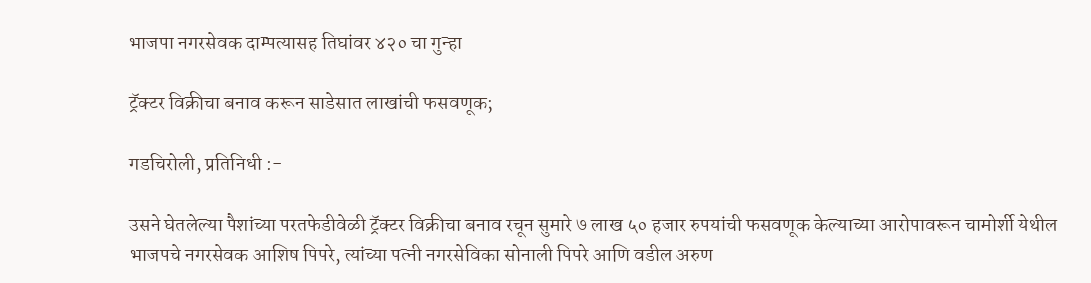भाजपा नगरसेवक दाम्पत्यासह तिघांवर ४२० चा गुन्हा

ट्रॅक्टर विक्रीचा बनाव करून साडेसात लाखांची फसवणूक;

गडचिरोली, प्रतिनिधी :-

उसने घेतलेल्या पैशांच्या परतफेडीवेळी ट्रॅक्टर विक्रीचा बनाव रचून सुमारे ७ लाख ५० हजार रुपयांची फसवणूक केल्याच्या आरोपावरून चामोर्शी येथील भाजपचे नगरसेवक आशिष पिपरे, त्यांच्या पत्नी नगरसेविका सोनाली पिपरे आणि वडील अरुण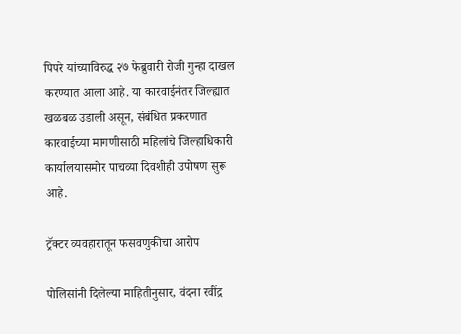पिपरे यांच्याविरुद्ध २७ फेब्रुवारी रोजी गुन्हा दाखल करण्यात आला आहे. या कारवाईनंतर जिल्ह्यात खळबळ उडाली असून, संबंधित प्रकरणात कारवाईच्या मागणीसाठी महिलांचे जिल्हाधिकारी कार्यालयासमोर पाचव्या दिवशीही उपोषण सुरू आहे.

ट्रॅक्टर व्यवहारातून फसवणुकीचा आरोप

पोलिसांनी दिलेल्या माहितीनुसार, वंदना रवींद्र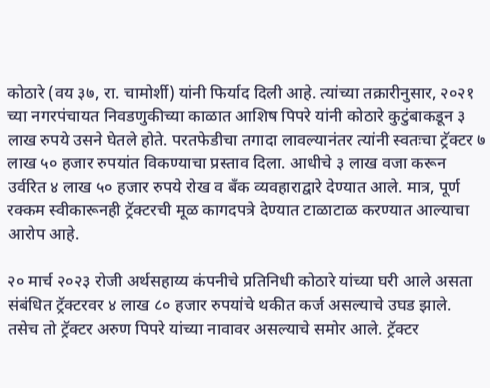कोठारे (वय ३७, रा. चामोर्शी) यांनी फिर्याद दिली आहे. त्यांच्या तक्रारीनुसार, २०२१ च्या नगरपंचायत निवडणुकीच्या काळात आशिष पिपरे यांनी कोठारे कुटुंबाकडून ३ लाख रुपये उसने घेतले होते. परतफेडीचा तगादा लावल्यानंतर त्यांनी स्वतःचा ट्रॅक्टर ७ लाख ५० हजार रुपयांत विकण्याचा प्रस्ताव दिला. आधीचे ३ लाख वजा करून उर्वरित ४ लाख ५० हजार रुपये रोख व बँक व्यवहाराद्वारे देण्यात आले. मात्र, पूर्ण रक्कम स्वीकारूनही ट्रॅक्टरची मूळ कागदपत्रे देण्यात टाळाटाळ करण्यात आल्याचा आरोप आहे.

२० मार्च २०२३ रोजी अर्थसहाय्य कंपनीचे प्रतिनिधी कोठारे यांच्या घरी आले असता संबंधित ट्रॅक्टरवर ४ लाख ८० हजार रुपयांचे थकीत कर्ज असल्याचे उघड झाले. तसेच तो ट्रॅक्टर अरुण पिपरे यांच्या नावावर असल्याचे समोर आले. ट्रॅक्टर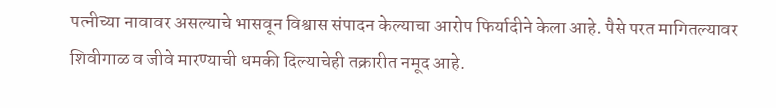पत्नीच्या नावावर असल्याचे भासवून विश्वास संपादन केल्याचा आरोप फिर्यादीने केला आहे. पैसे परत मागितल्यावर शिवीगाळ व जीवे मारण्याची धमकी दिल्याचेही तक्रारीत नमूद आहे.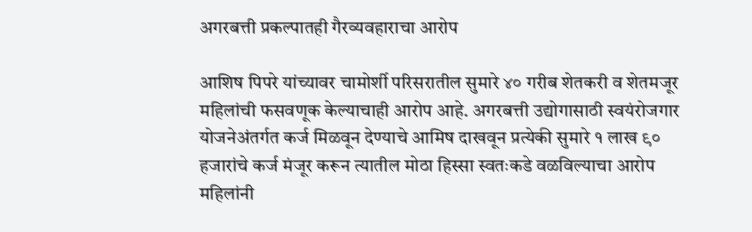अगरबत्ती प्रकल्पातही गैरव्यवहाराचा आरोप

आशिष पिपरे यांच्यावर चामोर्शी परिसरातील सुमारे ४० गरीब शेतकरी व शेतमजूर महिलांची फसवणूक केल्याचाही आरोप आहे. अगरबत्ती उद्योगासाठी स्वयंरोजगार योजनेअंतर्गत कर्ज मिळवून देण्याचे आमिष दाखवून प्रत्येकी सुमारे १ लाख ९० हजारांचे कर्ज मंजूर करून त्यातील मोठा हिस्सा स्वतःकडे वळविल्याचा आरोप महिलांनी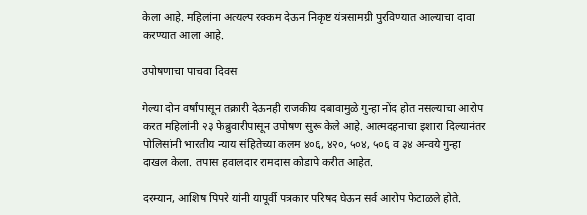केला आहे. महिलांना अत्यल्प रक्कम देऊन निकृष्ट यंत्रसामग्री पुरविण्यात आल्याचा दावा करण्यात आला आहे.

उपोषणाचा पाचवा दिवस

गेल्या दोन वर्षांपासून तक्रारी देऊनही राजकीय दबावामुळे गुन्हा नोंद होत नसल्याचा आरोप करत महिलांनी २३ फेब्रुवारीपासून उपोषण सुरू केले आहे. आत्मदहनाचा इशारा दिल्यानंतर पोलिसांनी भारतीय न्याय संहितेच्या कलम ४०६, ४२०, ५०४, ५०६ व ३४ अन्वये गुन्हा दाखल केला. तपास हवालदार रामदास कोडापे करीत आहेत.

दरम्यान, आशिष पिपरे यांनी यापूर्वी पत्रकार परिषद घेऊन सर्व आरोप फेटाळले होते.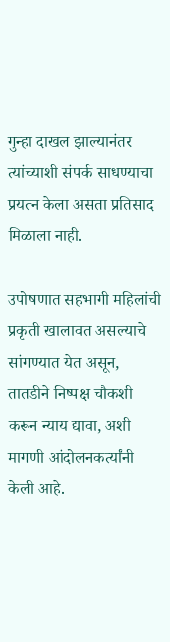गुन्हा दाखल झाल्यानंतर त्यांच्याशी संपर्क साधण्याचा प्रयत्न केला असता प्रतिसाद मिळाला नाही.

उपोषणात सहभागी महिलांची प्रकृती खालावत असल्याचे सांगण्यात येत असून, तातडीने निष्पक्ष चौकशी करून न्याय द्यावा, अशी मागणी आंदोलनकर्त्यांनी केली आहे.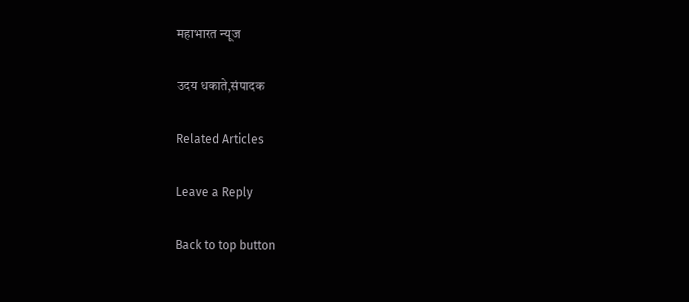महाभारत न्यूज

उदय धकाते,संपादक

Related Articles

Leave a Reply

Back to top button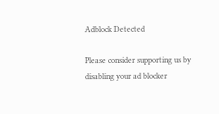Adblock Detected

Please consider supporting us by disabling your ad blocker